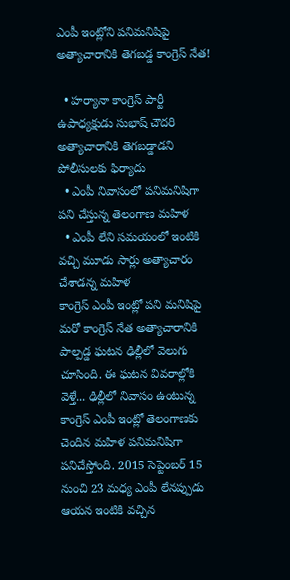ఎంపీ ఇంట్లోని పనిమనిషిపై అత్యాచారానికి తెగబడ్డ కాంగ్రెస్ నేత!

  • హర్యానా కాంగ్రెస్ పార్టీ ఉపాధ్యక్షుడు సుభాష్ చౌదరి అత్యాచారానికి తెగబడ్డాడని పోలీసులకు ఫిర్యాదు
  • ఎంపీ నివాసంలో పనిమనిషిగా పని చేస్తున్న తెలంగాణ మహిళ
  • ఎంపీ లేని సమయంలో ఇంటికి వచ్చి మూడు సార్లు అత్యాచారం చేశాడన్న మహిళ
కాంగ్రెస్ ఎంపీ ఇంట్లో పని మనిషిపై మరో కాంగ్రెస్ నేత అత్యాచారానికి పాల్పడ్డ ఘటన ఢిల్లీలో వెలుగు చూసింది. ఈ ఘటన వివరాల్లోకి వెళ్తే... ఢిల్లీలో నివాసం ఉంటున్న కాంగ్రెస్ ఎంపీ ఇంట్లో తెలంగాణకు చెందిన మహిళ పనిమనిషిగా పనిచేస్తోంది. 2015 సెప్టెంబర్ 15 నుంచి 23 మధ్య ఎంపీ లేనప్పుడు ఆయన ఇంటికి వచ్చిన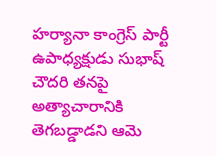హర్యానా కాంగ్రెస్ పార్టీ ఉపాధ్యక్షుడు సుభాష్ చౌదరి తనపై అత్యాచారానికి తెగబడ్డాడని ఆమె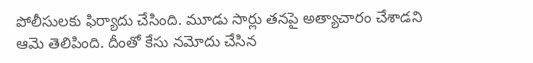పోలీసులకు ఫిర్యాదు చేసింది. మూడు సార్లు తనపై అత్యాచారం చేశాడని ఆమె తెలిపింది. దీంతో కేసు నమోదు చేసిన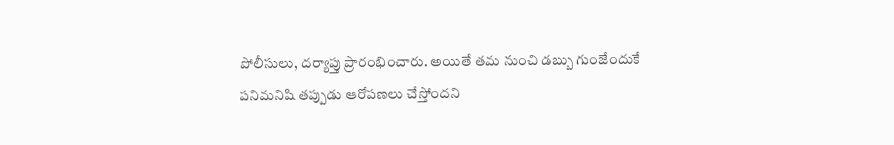పోలీసులు, దర్యాప్తు ప్రారంభించారు. అయితే తమ నుంచి డబ్బు గుంజేందుకే పనిమనిషి తప్పుడు ఆరోపణలు చేస్తోందని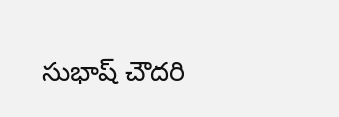సుభాష్ చౌదరి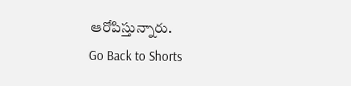ఆరోపిస్తున్నారు.
Go Back to Shorts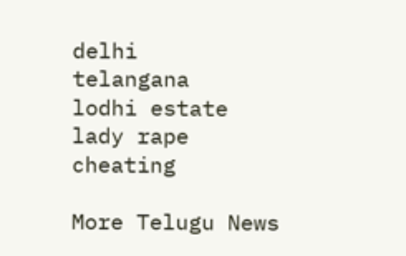delhi
telangana
lodhi estate
lady rape
cheating

More Telugu News